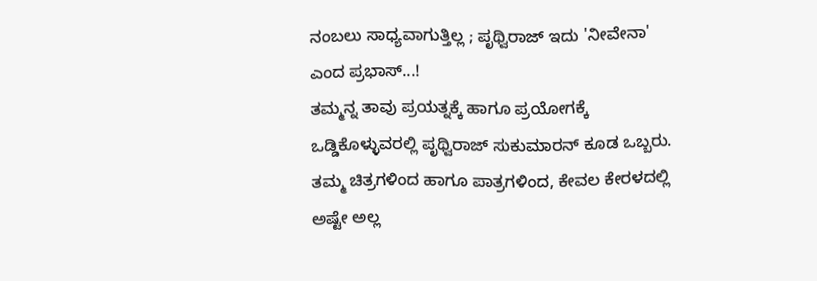ನಂಬಲು ಸಾಧ್ಯವಾಗುತ್ತಿಲ್ಲ ; ಪೃಥ್ವಿರಾಜ್ ಇದು 'ನೀವೇನಾ' ಎಂದ ಪ್ರಭಾಸ್...!
ತಮ್ಮನ್ನ ತಾವು ಪ್ರಯತ್ನಕ್ಕೆ ಹಾಗೂ ಪ್ರಯೋಗಕ್ಕೆ ಒಡ್ಡಿಕೊಳ್ಳುವರಲ್ಲಿ ಪೃಥ್ವಿರಾಜ್ ಸುಕುಮಾರನ್ ಕೂಡ ಒಬ್ಬರು. ತಮ್ಮ ಚಿತ್ರಗಳಿಂದ ಹಾಗೂ ಪಾತ್ರಗಳಿಂದ, ಕೇವಲ ಕೇರಳದಲ್ಲಿ ಅಷ್ಟೇ ಅಲ್ಲ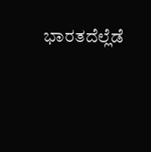ಭಾರತದೆಲ್ಲೆಡೆ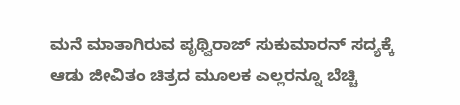ಮನೆ ಮಾತಾಗಿರುವ ಪೃಥ್ವಿರಾಜ್ ಸುಕುಮಾರನ್ ಸದ್ಯಕ್ಕೆ ಆಡು ಜೀವಿತಂ ಚಿತ್ರದ ಮೂಲಕ ಎಲ್ಲರನ್ನೂ ಬೆಚ್ಚಿ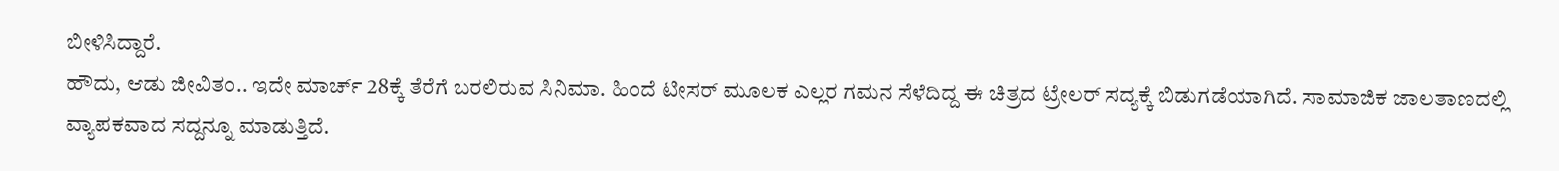ಬೀಳಿಸಿದ್ದಾರೆ.
ಹೌದು, ಆಡು ಜೀವಿತಂ.. ಇದೇ ಮಾರ್ಚ್ 28ಕ್ಕೆ ತೆರೆಗೆ ಬರಲಿರುವ ಸಿನಿಮಾ. ಹಿಂದೆ ಟೀಸರ್ ಮೂಲಕ ಎಲ್ಲರ ಗಮನ ಸೆಳೆದಿದ್ದ ಈ ಚಿತ್ರದ ಟ್ರೇಲರ್ ಸದ್ಯಕ್ಕೆ ಬಿಡುಗಡೆಯಾಗಿದೆ. ಸಾಮಾಜಿಕ ಜಾಲತಾಣದಲ್ಲಿ ವ್ಯಾಪಕವಾದ ಸದ್ದನ್ನೂ ಮಾಡುತ್ತಿದೆ.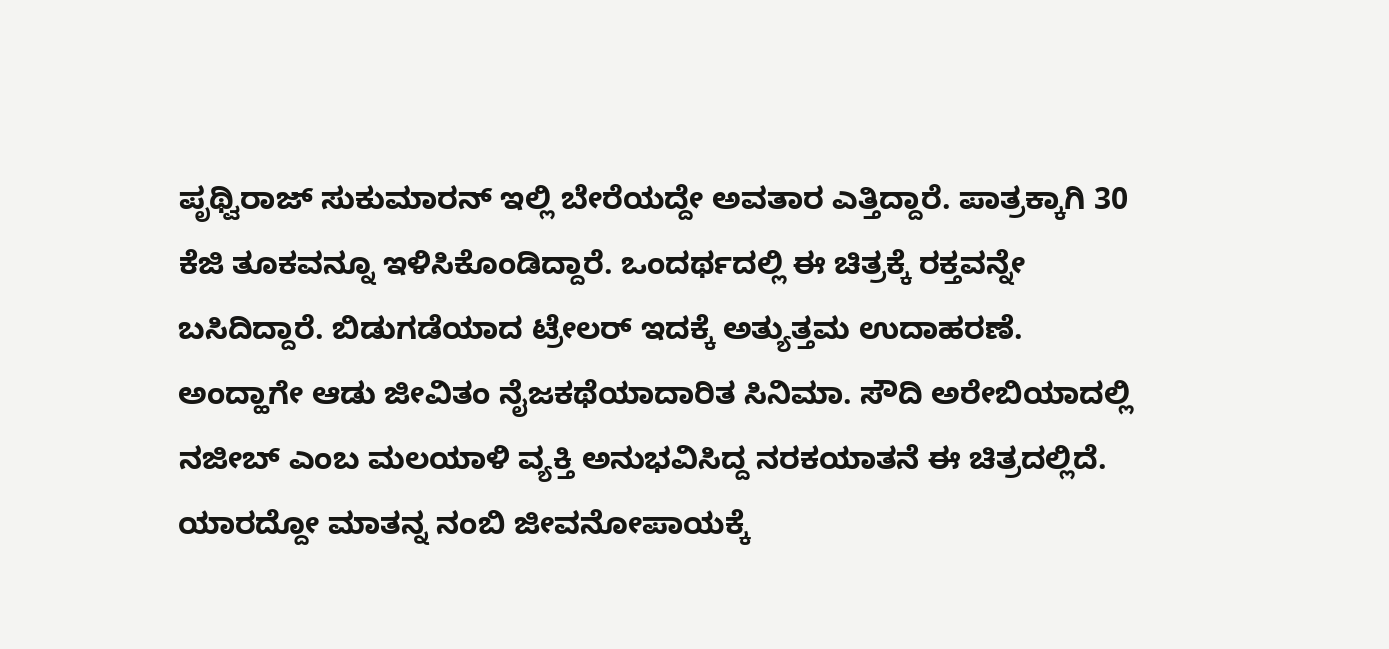ಪೃಥ್ವಿರಾಜ್ ಸುಕುಮಾರನ್ ಇಲ್ಲಿ ಬೇರೆಯದ್ದೇ ಅವತಾರ ಎತ್ತಿದ್ದಾರೆ. ಪಾತ್ರಕ್ಕಾಗಿ 30 ಕೆಜಿ ತೂಕವನ್ನೂ ಇಳಿಸಿಕೊಂಡಿದ್ದಾರೆ. ಒಂದರ್ಥದಲ್ಲಿ ಈ ಚಿತ್ರಕ್ಕೆ ರಕ್ತವನ್ನೇ ಬಸಿದಿದ್ದಾರೆ. ಬಿಡುಗಡೆಯಾದ ಟ್ರೇಲರ್ ಇದಕ್ಕೆ ಅತ್ಯುತ್ತಮ ಉದಾಹರಣೆ.
ಅಂದ್ಹಾಗೇ ಆಡು ಜೀವಿತಂ ನೈಜಕಥೆಯಾದಾರಿತ ಸಿನಿಮಾ. ಸೌದಿ ಅರೇಬಿಯಾದಲ್ಲಿ ನಜೀಬ್ ಎಂಬ ಮಲಯಾಳಿ ವ್ಯಕ್ತಿ ಅನುಭವಿಸಿದ್ದ ನರಕಯಾತನೆ ಈ ಚಿತ್ರದಲ್ಲಿದೆ. ಯಾರದ್ದೋ ಮಾತನ್ನ ನಂಬಿ ಜೀವನೋಪಾಯಕ್ಕೆ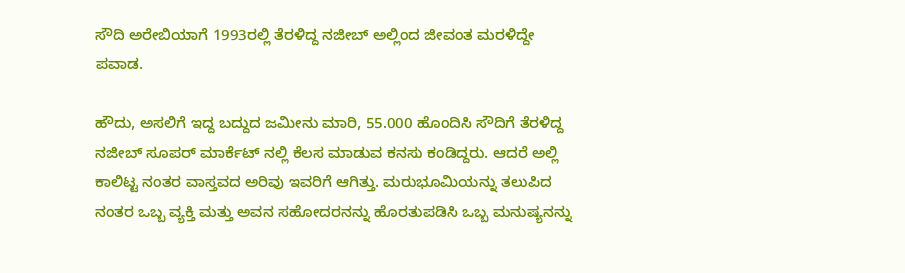ಸೌದಿ ಅರೇಬಿಯಾಗೆ 1993ರಲ್ಲಿ ತೆರಳಿದ್ದ ನಜೀಬ್ ಅಲ್ಲಿಂದ ಜೀವಂತ ಮರಳಿದ್ದೇ ಪವಾಡ.

ಹೌದು, ಅಸಲಿಗೆ ಇದ್ದ ಬದ್ದುದ ಜಮೀನು ಮಾರಿ, 55.000 ಹೊಂದಿಸಿ ಸೌದಿಗೆ ತೆರಳಿದ್ದ ನಜೀಬ್ ಸೂಪರ್ ಮಾರ್ಕೆಟ್ ನಲ್ಲಿ ಕೆಲಸ ಮಾಡುವ ಕನಸು ಕಂಡಿದ್ದರು. ಆದರೆ ಅಲ್ಲಿ ಕಾಲಿಟ್ಟ ನಂತರ ವಾಸ್ತವದ ಅರಿವು ಇವರಿಗೆ ಆಗಿತ್ತು. ಮರುಭೂಮಿಯನ್ನು ತಲುಪಿದ ನಂತರ ಒಬ್ಬ ವ್ಯಕ್ತಿ ಮತ್ತು ಅವನ ಸಹೋದರನನ್ನು ಹೊರತುಪಡಿಸಿ ಒಬ್ಬ ಮನುಷ್ಯನನ್ನು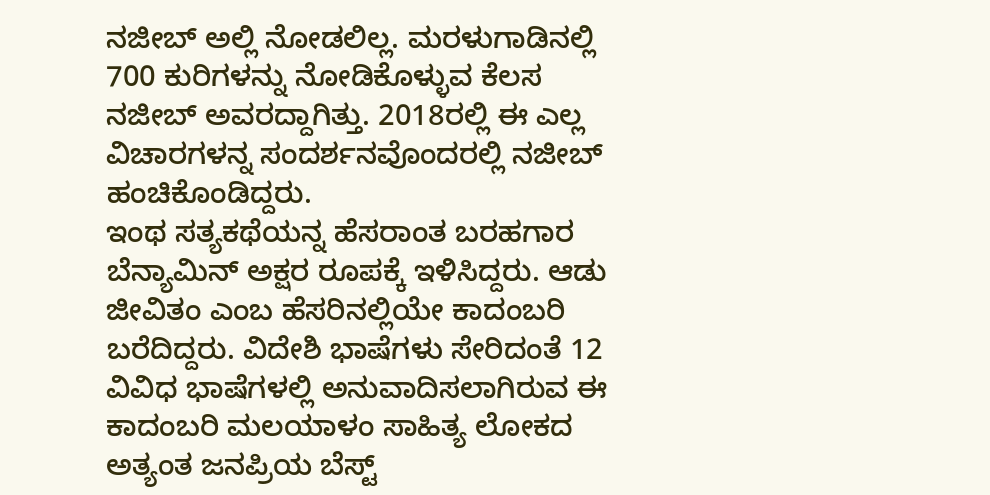ನಜೀಬ್ ಅಲ್ಲಿ ನೋಡಲಿಲ್ಲ. ಮರಳುಗಾಡಿನಲ್ಲಿ 700 ಕುರಿಗಳನ್ನು ನೋಡಿಕೊಳ್ಳುವ ಕೆಲಸ ನಜೀಬ್ ಅವರದ್ದಾಗಿತ್ತು. 2018ರಲ್ಲಿ ಈ ಎಲ್ಲ ವಿಚಾರಗಳನ್ನ ಸಂದರ್ಶನವೊಂದರಲ್ಲಿ ನಜೀಬ್ ಹಂಚಿಕೊಂಡಿದ್ದರು.
ಇಂಥ ಸತ್ಯಕಥೆಯನ್ನ ಹೆಸರಾಂತ ಬರಹಗಾರ ಬೆನ್ಯಾಮಿನ್ ಅಕ್ಷರ ರೂಪಕ್ಕೆ ಇಳಿಸಿದ್ದರು. ಆಡು ಜೀವಿತಂ ಎಂಬ ಹೆಸರಿನಲ್ಲಿಯೇ ಕಾದಂಬರಿ ಬರೆದಿದ್ದರು. ವಿದೇಶಿ ಭಾಷೆಗಳು ಸೇರಿದಂತೆ 12 ವಿವಿಧ ಭಾಷೆಗಳಲ್ಲಿ ಅನುವಾದಿಸಲಾಗಿರುವ ಈ ಕಾದಂಬರಿ ಮಲಯಾಳಂ ಸಾಹಿತ್ಯ ಲೋಕದ ಅತ್ಯಂತ ಜನಪ್ರಿಯ ಬೆಸ್ಟ್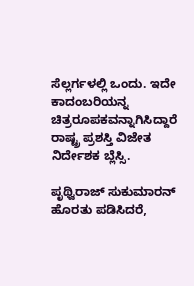ಸೆಲ್ಲರ್ಗಳಲ್ಲಿ ಒಂದು. ಇದೇ ಕಾದಂಬರಿಯನ್ನ ಚಿತ್ರರೂಪಕವನ್ನಾಗಿಸಿದ್ದಾರೆ ರಾಷ್ಟ್ರ ಪ್ರಶಸ್ತಿ ವಿಜೇತ ನಿರ್ದೇಶಕ ಬ್ಲೆಸ್ಸಿ.

ಪೃಥ್ವಿರಾಜ್ ಸುಕುಮಾರನ್ ಹೊರತು ಪಡಿಸಿದರೆ,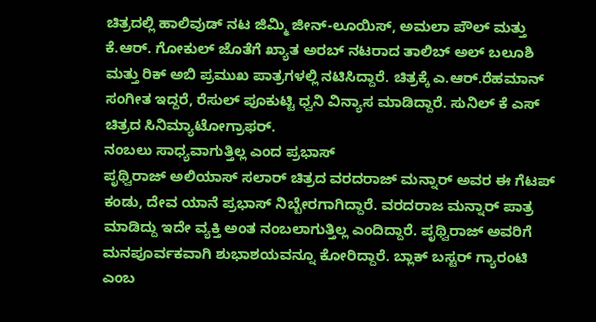ಚಿತ್ರದಲ್ಲಿ ಹಾಲಿವುಡ್ ನಟ ಜಿಮ್ಮಿ ಜೀನ್-ಲೂಯಿಸ್, ಅಮಲಾ ಪೌಲ್ ಮತ್ತು ಕೆ.ಆರ್. ಗೋಕುಲ್ ಜೊತೆಗೆ ಖ್ಯಾತ ಅರಬ್ ನಟರಾದ ತಾಲಿಬ್ ಅಲ್ ಬಲೂಶಿ ಮತ್ತು ರಿಕ್ ಅಬಿ ಪ್ರಮುಖ ಪಾತ್ರಗಳಲ್ಲಿ ನಟಿಸಿದ್ದಾರೆ. ಚಿತ್ರಕ್ಕೆ ಎ.ಆರ್.ರೆಹಮಾನ್ ಸಂಗೀತ ಇದ್ದರೆ, ರೆಸುಲ್ ಪೂಕುಟ್ಟಿ ಧ್ವನಿ ವಿನ್ಯಾಸ ಮಾಡಿದ್ದಾರೆ. ಸುನಿಲ್ ಕೆ ಎಸ್ ಚಿತ್ರದ ಸಿನಿಮ್ಯಾಟೋಗ್ರಾಫರ್.
ನಂಬಲು ಸಾಧ್ಯವಾಗುತ್ತಿಲ್ಲ ಎಂದ ಪ್ರಭಾಸ್
ಪೃಥ್ವಿರಾಜ್ ಅಲಿಯಾಸ್ ಸಲಾರ್ ಚಿತ್ರದ ವರದರಾಜ್ ಮನ್ನಾರ್ ಅವರ ಈ ಗೆಟಪ್ ಕಂಡು, ದೇವ ಯಾನೆ ಪ್ರಭಾಸ್ ನಿಬ್ಬೇರಗಾಗಿದ್ದಾರೆ. ವರದರಾಜ ಮನ್ನಾರ್ ಪಾತ್ರ ಮಾಡಿದ್ದು ಇದೇ ವ್ಯಕ್ತಿ ಅಂತ ನಂಬಲಾಗುತ್ತಿಲ್ಲ ಎಂದಿದ್ದಾರೆ. ಪೃಥ್ವಿರಾಜ್ ಅವರಿಗೆ ಮನಪೂರ್ವಕವಾಗಿ ಶುಭಾಶಯವನ್ನೂ ಕೋರಿದ್ದಾರೆ. ಬ್ಲಾಕ್ ಬಸ್ಟರ್ ಗ್ಯಾರಂಟಿ ಎಂಬ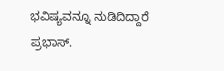ಭವಿಷ್ಯವನ್ನೂ ನುಡಿದಿದ್ದಾರೆ ಪ್ರಭಾಸ್.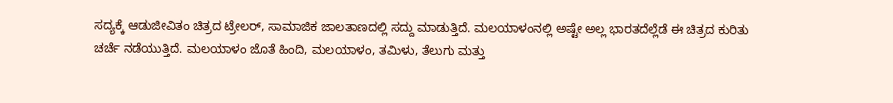ಸದ್ಯಕ್ಕೆ ಆಡುಜೀವಿತಂ ಚಿತ್ರದ ಟ್ರೇಲರ್, ಸಾಮಾಜಿಕ ಜಾಲತಾಣದಲ್ಲಿ ಸದ್ದು ಮಾಡುತ್ತಿದೆ. ಮಲಯಾಳಂನಲ್ಲಿ ಅಷ್ಟೇ ಅಲ್ಲ ಭಾರತದೆಲ್ಲೆಡೆ ಈ ಚಿತ್ರದ ಕುರಿತು ಚರ್ಚೆ ನಡೆಯುತ್ತಿದೆ. ಮಲಯಾಳಂ ಜೊತೆ ಹಿಂದಿ, ಮಲಯಾಳಂ, ತಮಿಳು, ತೆಲುಗು ಮತ್ತು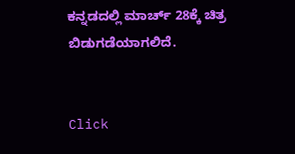ಕನ್ನಡದಲ್ಲಿ ಮಾರ್ಚ್ 28ಕ್ಕೆ ಚಿತ್ರ ಬಿಡುಗಡೆಯಾಗಲಿದೆ.


Click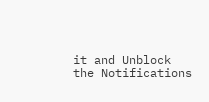it and Unblock the Notifications